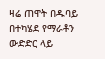ዛሬ ጠዋት በዱባይ በተካሄደ የማራቶን ውድድር ላይ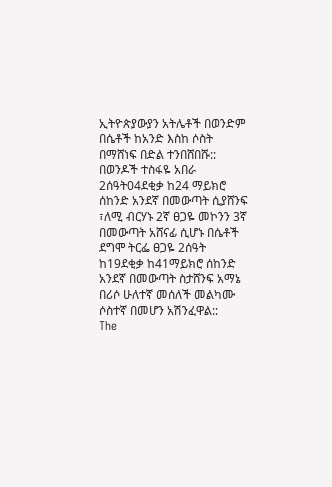ኢትዮጵያውያን አትሌቶች በወንድም በሴቶች ከአንድ እስከ ሶስት በማሸነፍ በድል ተንበሸበሹ::
በወንዶች ተስፋዬ አበራ 2ሰዓት04ደቂቃ ከ24 ማይክሮ ሰከንድ አንደኛ በመውጣት ሲያሸንፍ ፣ለሚ ብርሃኑ 2ኛ ፀጋዬ መኮንን 3ኛ በመውጣት አሸናፊ ሲሆኑ በሴቶች ደግሞ ትርፌ ፀጋዬ 2ሰዓት ከ19ደቂቃ ከ41ማይክሮ ሰከንድ አንደኛ በመውጣት ስታሸንፍ አማኔ በሪሶ ሁለተኛ መሰለች መልካሙ ሶስተኛ በመሆን አሽንፈዋል::
The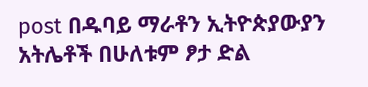post በዱባይ ማራቶን ኢትዮጵያውያን አትሌቶች በሁለቱም ፆታ ድል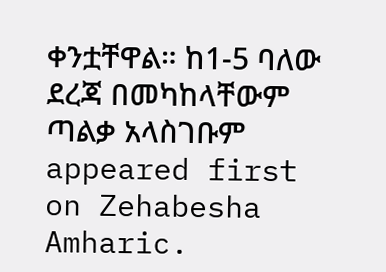ቀንቷቸዋል። ከ1-5 ባለው ደረጃ በመካከላቸውም ጣልቃ አላስገቡም appeared first on Zehabesha Amharic.